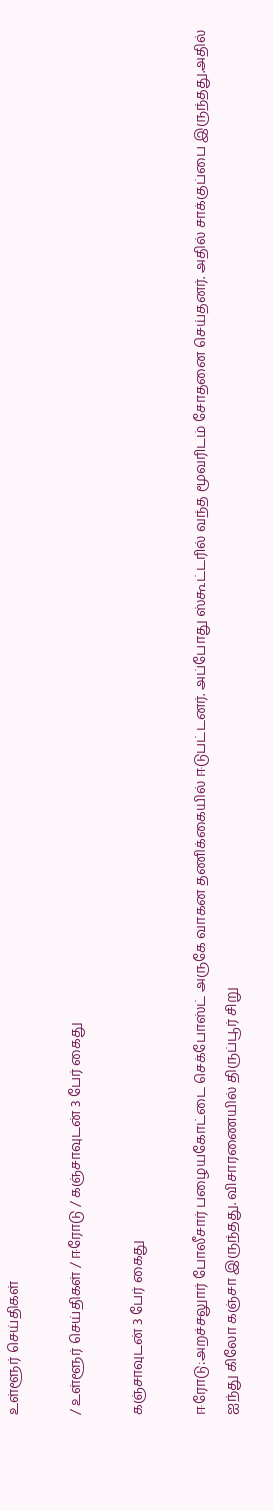உள்ளூர் செய்திகள்

/ உள்ளூர் செய்திகள் / ஈரோடு / கஞ்சாவுடன் 3 பேர் கைது

கஞ்சாவுடன் 3 பேர் கைது

ஈரோடு:அறச்சலுார் போலீசார் பழையகோட்டை செக்போஸ்ட் அருகே வாகன தணிக்கையில் ஈடுபட்டனர். அப்போது ஸ்கூட்டரில் வந்த மூவரிடம் சோதனை செய்தனர். அதில் சாக்குப்பை இருந்தது.அதில் ஐந்து கிலோ கஞ்சா இருந்தது. விசாரணையில் திருப்பூர் சிறு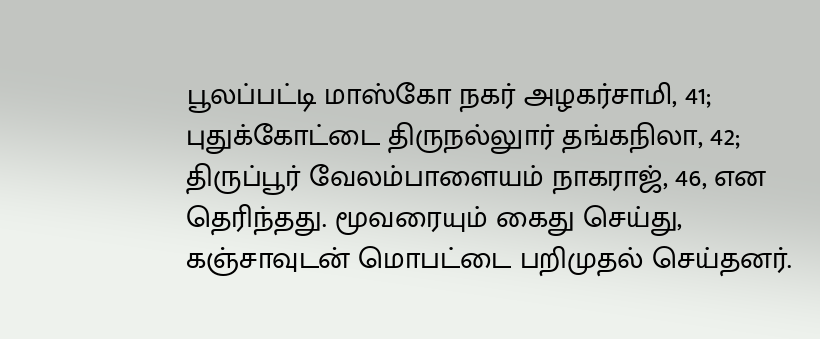பூலப்பட்டி மாஸ்கோ நகர் அழகர்சாமி, 41; புதுக்கோட்டை திருநல்லுார் தங்கநிலா, 42; திருப்பூர் வேலம்பாளையம் நாகராஜ், 46, என தெரிந்தது. மூவரையும் கைது செய்து, கஞ்சாவுடன் மொபட்டை பறிமுதல் செய்தனர்.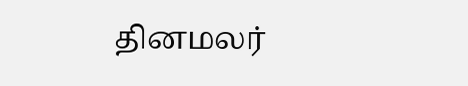தினமலர்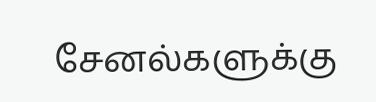சேனல்களுக்கு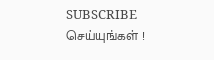SUBSCRIBE செய்யுங்கள் !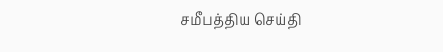சமீபத்திய செய்தி